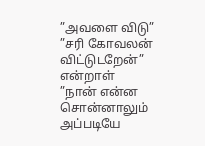”அவளை விடு”
”சரி கோவலன் விட்டுடறேன்” என்றாள்
”நான் என்ன சொன்னாலும் அப்படியே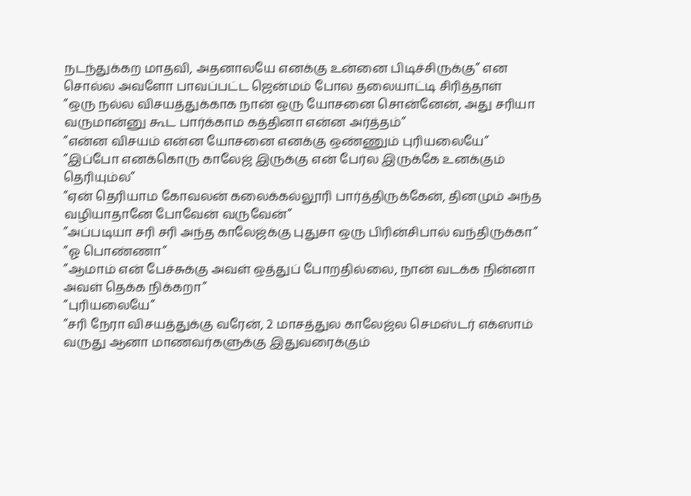நடந்துக்கற மாதவி, அதனாலயே எனக்கு உன்னை பிடிச்சிருக்கு” என சொல்ல அவளோ பாவப்பட்ட ஜென்மம் போல தலையாட்டி சிரித்தாள்
”ஒரு நல்ல விசயத்துக்காக நான் ஒரு யோசனை சொன்னேன், அது சரியா வருமான்னு கூட பார்க்காம கத்தினா என்ன அர்த்தம்”
”என்ன விசயம் என்ன யோசனை எனக்கு ஒண்ணும் புரியலையே”
”இப்போ எனக்கொரு காலேஜ் இருக்கு என் பேர்ல இருக்கே உனக்கும் தெரியும்ல”
”ஏன் தெரியாம கோவலன் கலைக்கல்லூரி பார்த்திருக்கேன், தினமும் அந்த வழியாதானே போவேன் வருவேன்”
”அப்படியா சரி சரி அந்த காலேஜ்க்கு புதுசா ஒரு பிரின்சிபால் வந்திருக்கா”
”ஓ பொண்ணா”
”ஆமாம் என் பேச்சுக்கு அவள் ஒத்துப் போறதில்லை, நான் வடக்க நின்னா அவள் தெக்க நிக்கறா”
”புரியலையே”
”சரி நேரா விசயத்துக்கு வரேன், 2 மாசத்துல காலேஜ்ல செமஸ்டர் எக்ஸாம் வருது ஆனா மாணவர்களுக்கு இதுவரைக்கும்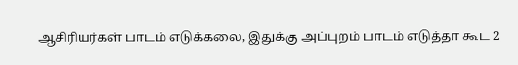ஆசிரியர்கள் பாடம் எடுக்கலை, இதுக்கு அப்புறம் பாடம் எடுத்தா கூட 2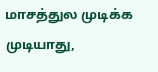மாசத்துல முடிக்க முடியாது,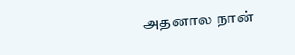அதனால நான்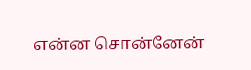என்ன சொன்னேன்